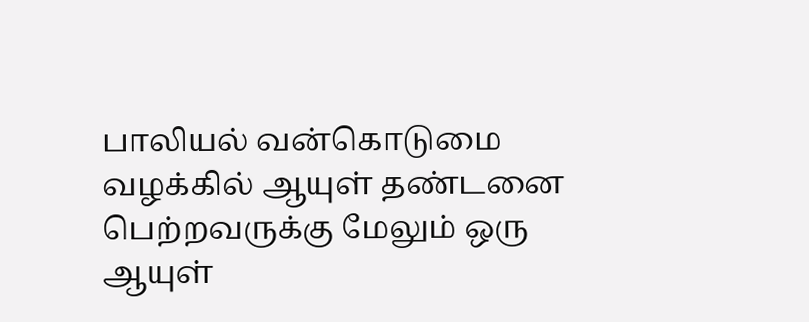பாலியல் வன்கொடுமை வழக்கில் ஆயுள் தண்டனை பெற்றவருக்கு மேலும் ஒரு ஆயுள்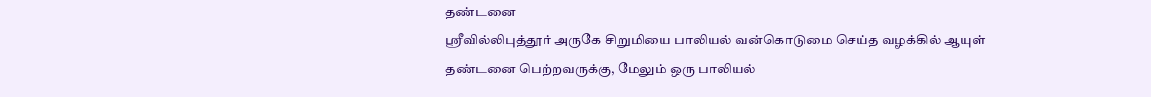தண்டனை
ஸ்ரீவில்லிபுத்தூர் அருகே சிறுமியை பாலியல் வன்கொடுமை செய்த வழக்கில் ஆயுள் தண்டனை பெற்றவருக்கு, மேலும் ஒரு பாலியல்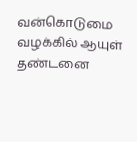வன்கொடுமை வழக்கில் ஆயுள் தண்டனை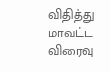விதித்து மாவட்ட விரைவு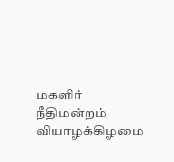மகளிர் நீதிமன்றம் வியாழக்கிழமை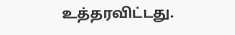உத்தரவிட்டது.